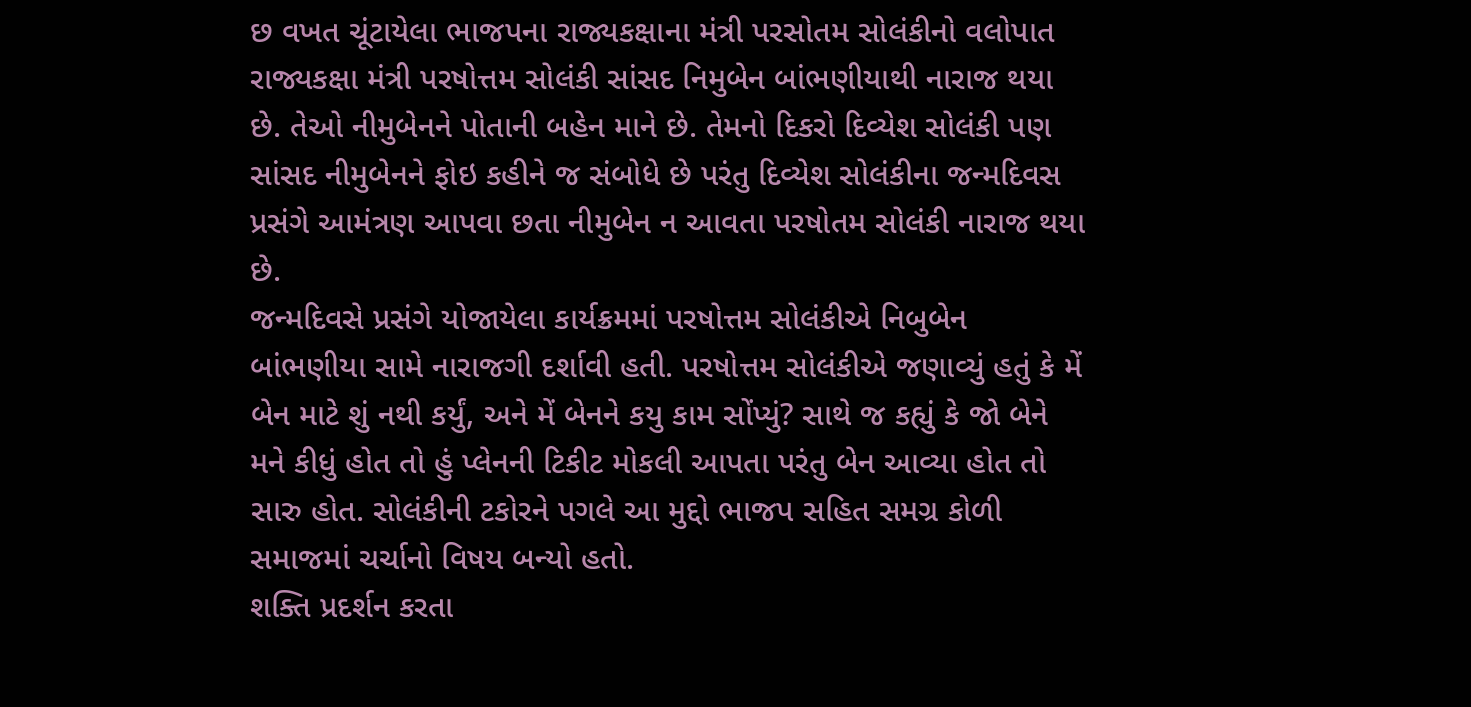છ વખત ચૂંટાયેલા ભાજપના રાજ્યકક્ષાના મંત્રી પરસોતમ સોલંકીનો વલોપાત
રાજ્યકક્ષા મંત્રી પરષોત્તમ સોલંકી સાંસદ નિમુબેન બાંભણીયાથી નારાજ થયા છે. તેઓ નીમુબેનને પોતાની બહેન માને છે. તેમનો દિકરો દિવ્યેશ સોલંકી પણ સાંસદ નીમુબેનને ફોઇ કહીને જ સંબોધે છે પરંતુ દિવ્યેશ સોલંકીના જન્મદિવસ પ્રસંગે આમંત્રણ આપવા છતા નીમુબેન ન આવતા પરષોતમ સોલંકી નારાજ થયા છે.
જન્મદિવસે પ્રસંગે યોજાયેલા કાર્યક્રમમાં પરષોત્તમ સોલંકીએ નિબુબેન બાંભણીયા સામે નારાજગી દર્શાવી હતી. પરષોત્તમ સોલંકીએ જણાવ્યું હતું કે મેં બેન માટે શું નથી કર્યું, અને મેં બેનને કયુ કામ સોંપ્યું? સાથે જ કહ્યું કે જો બેને મને કીધું હોત તો હું પ્લેનની ટિકીટ મોકલી આપતા પરંતુ બેન આવ્યા હોત તો સારુ હોત. સોલંકીની ટકોરને પગલે આ મુદ્દો ભાજપ સહિત સમગ્ર કોળી સમાજમાં ચર્ચાનો વિષય બન્યો હતો.
શક્તિ પ્રદર્શન કરતા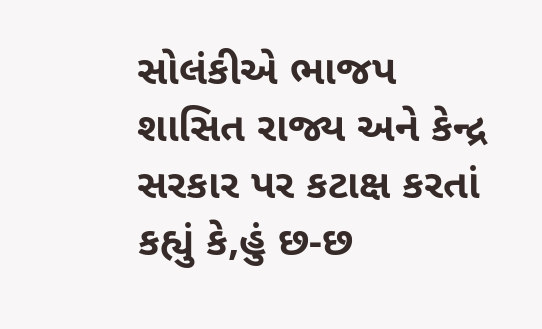સોલંકીએ ભાજપ શાસિત રાજ્ય અને કેન્દ્ર સરકાર પર કટાક્ષ કરતાં કહ્યું કે,હું છ-છ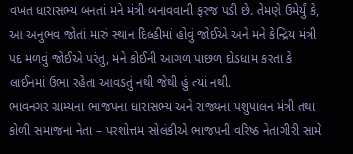વખત ધારાસભ્ય બનતાં મને મંત્રી બનાવવાની ફરજ પડી છે. તેમણે ઉમેર્યું કે, આ અનુભવ જોતાં મારું સ્થાન દિલ્હીમાં હોવું જોઈએ અને મને કેન્દ્રિય મંત્રી પદ મળવું જોઈએ પરંતુ, મને કોઈની આગળ પાછળ દોડધામ કરતા કે લાઈનમાં ઉભા રહેતા આવડતું નથી જેથી હું ત્યાં નથી.
ભાવનગર ગ્રામ્યના ભાજપના ધારાસભ્ય અને રાજ્યના પશુપાલન મંત્રી તથા કોળી સમાજના નેતા – પરશોત્તમ સોલંકીએ ભાજપની વરિષ્ઠ નેતાગીરી સામે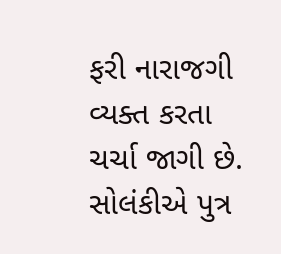ફરી નારાજગી વ્યક્ત કરતા ચર્ચા જાગી છે. સોલંકીએ પુત્ર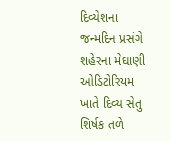દિવ્યેશના જન્મદિન પ્રસંગે શહેરના મેઘાણી ઓડિટોરિયમ ખાતે દિવ્ય સેતુ શિર્ષક તળે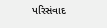પરિસંવાદ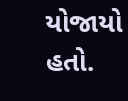યોજાયો હતો.